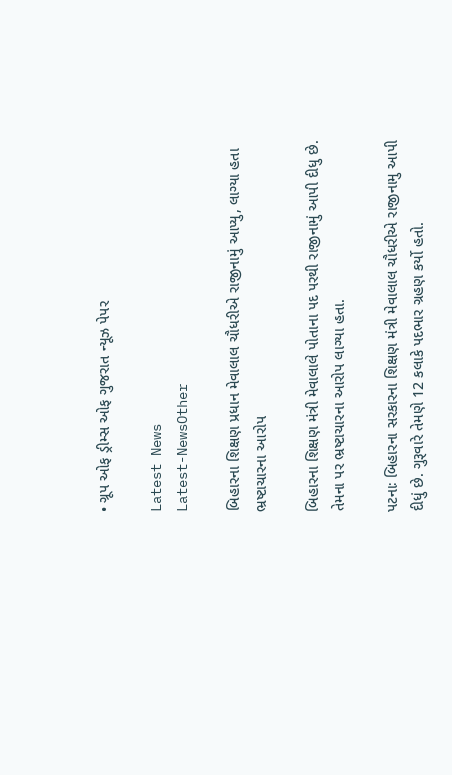• ગ્રૂપ ઓફ ડ્રીમ્સ ઓફ ગુજરાત ન્યૂઝ પેપર

Latest News
Latest-NewsOther

બિહારના શિક્ષણ પ્રધાન મેવાલાલ ચૌધરીએ રાજીનામું આપ્યુ, લાગ્યા હતા ભ્રષ્ટાચારના આરોપ

બિહારના શિક્ષણ મંત્રી મેવાલાલે પોતાના પદ પરથી રાજીનામું આપી દીધુ છે. તેમના પર ભ્રષ્ટાચારના આરોપ લાગ્યા હતા.

પટનાઃ બિહારના સરકારના શિક્ષણ મંત્રી મેવાલાલ ચૌધરીએ રાજીનામુ આપી દીધું છે. ગુરૂવારે તેમણે 12 કલાકે પદભાર ગ્રહણ કર્યો હતો.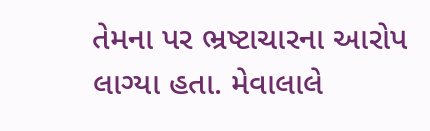તેમના પર ભ્રષ્ટાચારના આરોપ લાગ્યા હતા. મેવાલાલે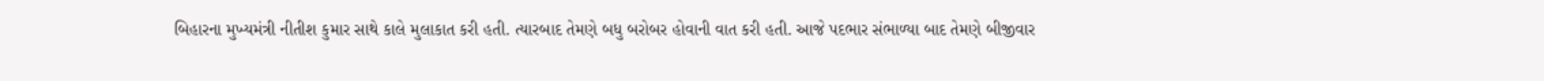બિહારના મુખ્યમંત્રી નીતીશ કુમાર સાથે કાલે મુલાકાત કરી હતી. ત્યારબાદ તેમણે બધુ બરોબર હોવાની વાત કરી હતી. આજે પદભાર સંભાળ્યા બાદ તેમણે બીજીવાર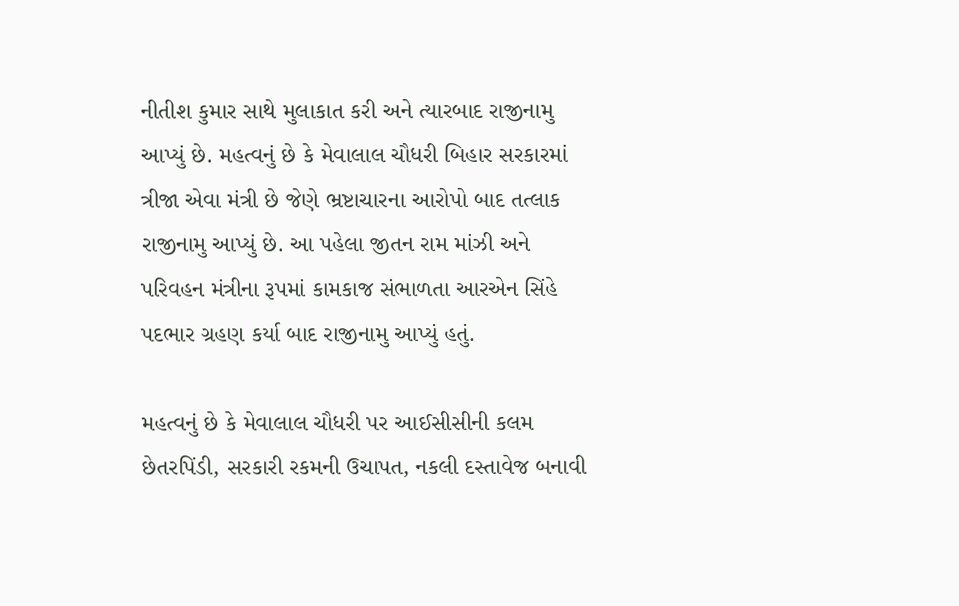નીતીશ કુમાર સાથે મુલાકાત કરી અને ત્યારબાદ રાજીનામુ આપ્યું છે. મહત્વનું છે કે મેવાલાલ ચૌધરી બિહાર સરકારમાં ત્રીજા એવા મંત્રી છે જેણે ભ્રષ્ટાચારના આરોપો બાદ તત્લાક રાજીનામુ આપ્યું છે. આ પહેલા જીતન રામ માંઝી અને પરિવહન મંત્રીના રૂપમાં કામકાજ સંભાળતા આરએન સિંહે પદભાર ગ્રહણ કર્યા બાદ રાજીનામુ આપ્યું હતું.

મહત્વનું છે કે મેવાલાલ ચૌધરી પર આઈસીસીની કલમ છેતરપિંડી, સરકારી રકમની ઉચાપત, નકલી દસ્તાવેજ બનાવી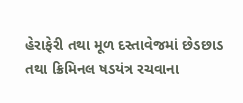હેરાફેરી તથા મૂળ દસ્તાવેજમાં છેડછાડ તથા ક્રિમિનલ ષડયંત્ર રચવાના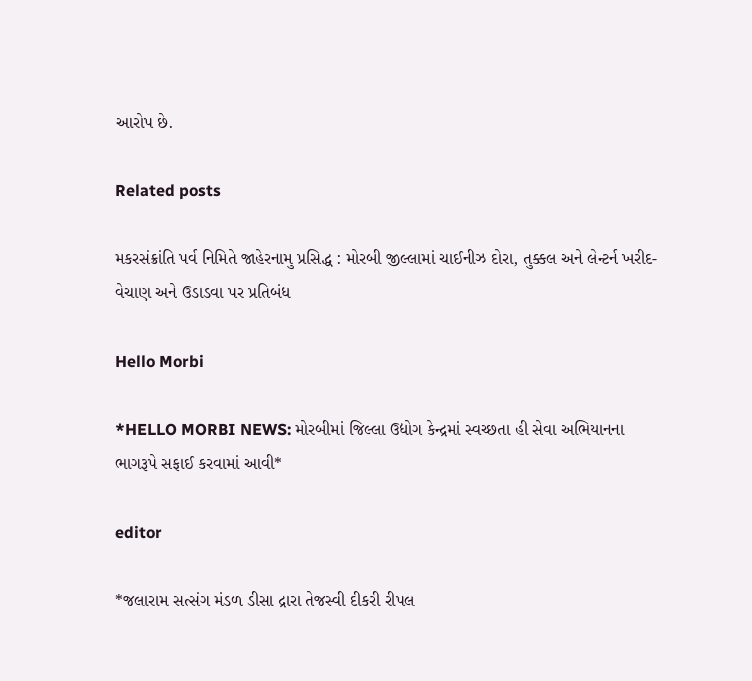આરોપ છે.

Related posts

મકરસંક્રાંતિ પર્વ નિમિતે જાહેરનામુ પ્રસિદ્ધ : મોરબી જીલ્લામાં ચાઈનીઝ દોરા, તુક્કલ અને લેન્ટર્ન ખરીદ-વેચાણ અને ઉડાડવા પર પ્રતિબંધ

Hello Morbi

*HELLO MORBI NEWS: મોરબીમાં જિલ્લા ઉદ્યોગ કેન્દ્રમાં સ્વચ્છતા હી સેવા અભિયાનના ભાગરૂપે સફાઈ કરવામાં આવી*

editor

*જલારામ સત્સંગ મંડળ ડીસા દ્રારા તેજસ્વી દીકરી રીપલ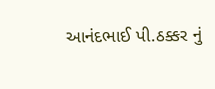આનંદભાઈ પી.ઠક્કર નું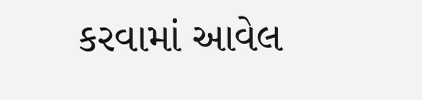કરવામાં આવેલ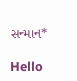સન્માન*

Hello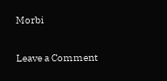Morbi

Leave a Comment